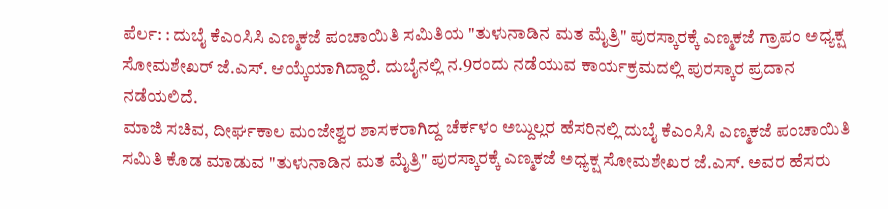ಪೆರ್ಲ: : ದುಬೈ ಕೆಎಂಸಿಸಿ ಎಣ್ಮಕಜೆ ಪಂಚಾಯಿತಿ ಸಮಿತಿಯ "ತುಳುನಾಡಿನ ಮತ ಮೈತ್ರಿ" ಪುರಸ್ಕಾರಕ್ಕೆ ಎಣ್ಮಕಜೆ ಗ್ರಾಪಂ ಅಧ್ಯಕ್ಷ ಸೋಮಶೇಖರ್ ಜೆ.ಎಸ್. ಆಯ್ಕೆಯಾಗಿದ್ದಾರೆ. ದುಬೈನಲ್ಲಿ ನ.9ರಂದು ನಡೆಯುವ ಕಾರ್ಯಕ್ರಮದಲ್ಲಿ ಪುರಸ್ಕಾರ ಪ್ರದಾನ ನಡೆಯಲಿದೆ.
ಮಾಜಿ ಸಚಿವ, ದೀರ್ಘಕಾಲ ಮಂಜೇಶ್ವರ ಶಾಸಕರಾಗಿದ್ದ ಚೆರ್ಕಳಂ ಅಬ್ದುಲ್ಲರ ಹೆಸರಿನಲ್ಲಿ ದುಬೈ ಕೆಎಂಸಿಸಿ ಎಣ್ಮಕಜೆ ಪಂಚಾಯಿತಿ ಸಮಿತಿ ಕೊಡ ಮಾಡುವ "ತುಳುನಾಡಿನ ಮತ ಮೈತ್ರಿ" ಪುರಸ್ಕಾರಕ್ಕೆ ಎಣ್ಮಕಜೆ ಅಧ್ಯಕ್ಷ ಸೋಮಶೇಖರ ಜೆ.ಎಸ್. ಅವರ ಹೆಸರು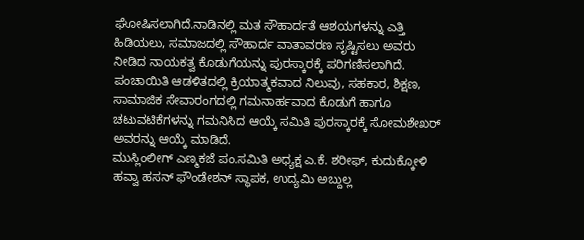ಘೋಷಿಸಲಾಗಿದೆ.ನಾಡಿನಲ್ಲಿ ಮತ ಸೌಹಾರ್ದತೆ ಆಶಯಗಳನ್ನು ಎತ್ತಿ ಹಿಡಿಯಲು, ಸಮಾಜದಲ್ಲಿ ಸೌಹಾರ್ದ ವಾತಾವರಣ ಸೃಷ್ಟಿಸಲು ಅವರು ನೀಡಿದ ನಾಯಕತ್ವ ಕೊಡುಗೆಯನ್ನು ಪುರಸ್ಕಾರಕ್ಕೆ ಪರಿಗಣಿಸಲಾಗಿದೆ.
ಪಂಚಾಯಿತಿ ಆಡಳಿತದಲ್ಲಿ ಕ್ರಿಯಾತ್ಮಕವಾದ ನಿಲುವು, ಸಹಕಾರ, ಶಿಕ್ಷಣ, ಸಾಮಾಜಿಕ ಸೇವಾರಂಗದಲ್ಲಿ ಗಮನಾರ್ಹವಾದ ಕೊಡುಗೆ ಹಾಗೂ ಚಟುವಟಿಕೆಗಳನ್ನು ಗಮನಿಸಿದ ಆಯ್ಕೆ ಸಮಿತಿ ಪುರಸ್ಕಾರಕ್ಕೆ ಸೋಮಶೇಖರ್ ಅವರನ್ನು ಆಯ್ಕೆ ಮಾಡಿದೆ.
ಮುಸ್ಲಿಂಲೀಗ್ ಎಣ್ಮಕಜೆ ಪಂ.ಸಮಿತಿ ಅಧ್ಯಕ್ಷ ಎ.ಕೆ. ಶರೀಫ್, ಕುದುಕ್ಕೋಳಿ ಹವ್ವಾ ಹಸನ್ ಫೌಂಡೇಶನ್ ಸ್ಥಾಪಕ, ಉದ್ಯಮಿ ಅಬ್ದುಲ್ಲ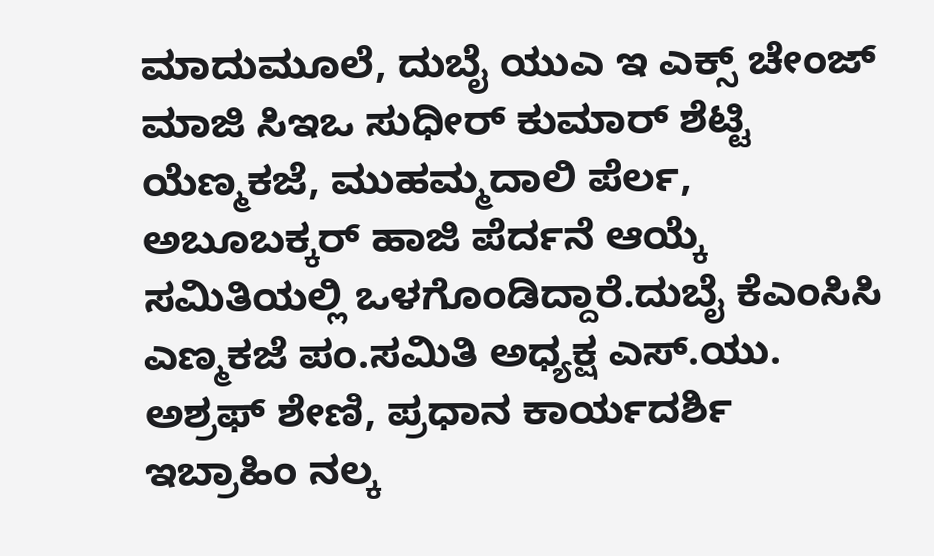ಮಾದುಮೂಲೆ, ದುಬೈ ಯುಎ ಇ ಎಕ್ಸ್ ಚೇಂಜ್ ಮಾಜಿ ಸಿಇಒ ಸುಧೀರ್ ಕುಮಾರ್ ಶೆಟ್ಟಿ ಯೆಣ್ಮಕಜೆ, ಮುಹಮ್ಮದಾಲಿ ಪೆರ್ಲ, ಅಬೂಬಕ್ಕರ್ ಹಾಜಿ ಪೆರ್ದನೆ ಆಯ್ಕೆ ಸಮಿತಿಯಲ್ಲಿ ಒಳಗೊಂಡಿದ್ದಾರೆ.ದುಬೈ ಕೆಎಂಸಿಸಿ ಎಣ್ಮಕಜೆ ಪಂ.ಸಮಿತಿ ಅಧ್ಯಕ್ಷ ಎಸ್.ಯು. ಅಶ್ರಫ್ ಶೇಣಿ, ಪ್ರಧಾನ ಕಾರ್ಯದರ್ಶಿ ಇಬ್ರಾಹಿಂ ನಲ್ಕ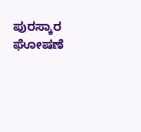ಪುರಸ್ಕಾರ ಘೋಷಣೆ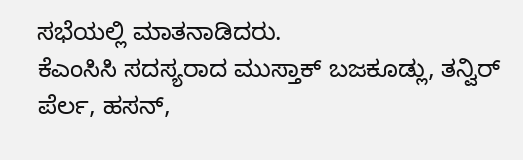ಸಭೆಯಲ್ಲಿ ಮಾತನಾಡಿದರು.
ಕೆಎಂಸಿಸಿ ಸದಸ್ಯರಾದ ಮುಸ್ತಾಕ್ ಬಜಕೂಡ್ಲು, ತನ್ವಿರ್ ಪೆರ್ಲ, ಹಸನ್,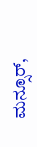ಮನ್ಸೂರ್,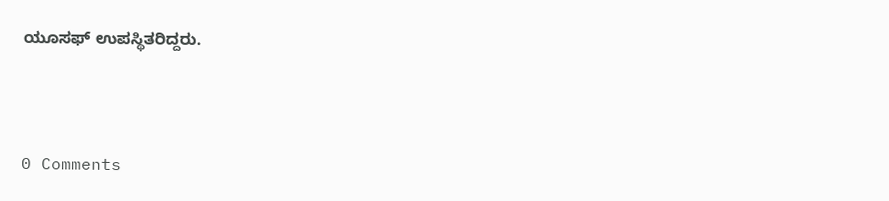ಯೂಸಫ್ ಉಪಸ್ಥಿತರಿದ್ದರು.



0 Comments